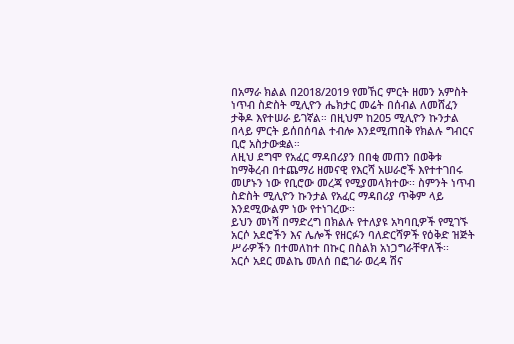በአማራ ክልል በ2018/2019 የመኸር ምርት ዘመን አምስት ነጥብ ስድስት ሚሊዮን ሔክታር መሬት በሰብል ለመሸፈን ታቅዶ እየተሠራ ይገኛል። በዚህም ከ205 ሚሊዮን ኩንታል በላይ ምርት ይሰበሰባል ተብሎ እንደሚጠበቅ የክልሉ ግብርና ቢሮ አስታውቋል።
ለዚህ ደግሞ የአፈር ማዳበሪያን በበቂ መጠን በወቅቱ ከማቅረብ በተጨማሪ ዘመናዊ የእርሻ አሠራሮች እየተተገበሩ መሆኑን ነው የቢሮው መረጃ የሚያመላክተው፡፡ ስምንት ነጥብ ስድስት ሚሊዮን ኩንታል የአፈር ማዳበሪያ ጥቅም ላይ እንደሚውልም ነው የተነገረው፡፡
ይህን መነሻ በማድረግ በክልሉ የተለያዩ አካባቢዎች የሚገኙ አርሶ አደሮችን እና ሌሎች የዘርፉን ባለድርሻዎች የዕቅድ ዝጅት ሥራዎችን በተመለከተ በኩር በስልክ አነጋግራቸዋለች፡፡
አርሶ አደር መልኬ መለሰ በፎገራ ወረዳ ሽና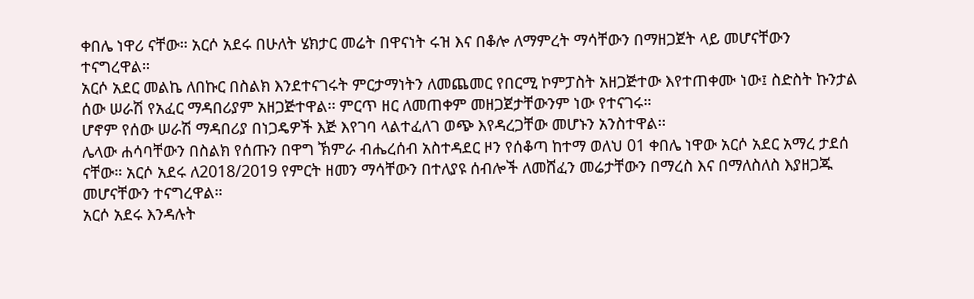ቀበሌ ነዋሪ ናቸው። አርሶ አደሩ በሁለት ሄክታር መሬት በዋናነት ሩዝ እና በቆሎ ለማምረት ማሳቸውን በማዘጋጀት ላይ መሆናቸውን ተናግረዋል።
አርሶ አደር መልኬ ለበኩር በስልክ እንደተናገሩት ምርታማነትን ለመጨመር የበርሚ ኮምፓስት አዘጋጅተው እየተጠቀሙ ነው፤ ስድስት ኩንታል ሰው ሠራሽ የአፈር ማዳበሪያም አዘጋጅተዋል፡፡ ምርጥ ዘር ለመጠቀም መዘጋጀታቸውንም ነው የተናገሩ።
ሆኖም የሰው ሠራሽ ማዳበሪያ በነጋዴዎች እጅ እየገባ ላልተፈለገ ወጭ እየዳረጋቸው መሆኑን አንስተዋል፡፡
ሌላው ሐሳባቸውን በስልክ የሰጡን በዋግ ኽምራ ብሔረሰብ አስተዳደር ዞን የሰቆጣ ከተማ ወለህ 01 ቀበሌ ነዋው አርሶ አደር አማረ ታደሰ ናቸው። አርሶ አደሩ ለ2018/2019 የምርት ዘመን ማሳቸውን በተለያዩ ሰብሎች ለመሸፈን መሬታቸውን በማረስ እና በማለስለስ እያዘጋጁ መሆናቸውን ተናግረዋል።
አርሶ አደሩ እንዳሉት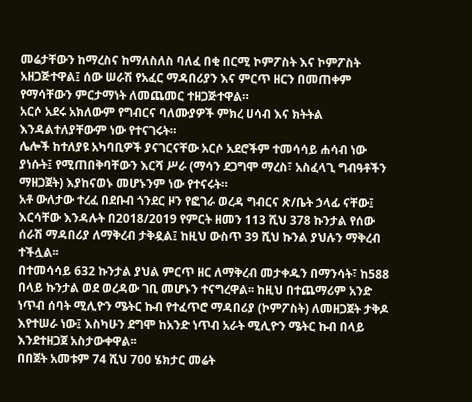መሬታቸውን ከማረስና ከማለስለስ ባለፈ በቂ በርሚ ኮምፖስት እና ኮምፖስት አዘጋጅተዋል፤ ሰው ሠራሽ የአፈር ማዳበሪያን እና ምርጥ ዘርን በመጠቀም የማሳቸውን ምርታማነት ለመጨመር ተዘጋጅተዋል።
አርሶ አደሩ አክለውም የግብርና ባለሙያዎች ምክረ ሀሳብ እና ክትትል እንዳልተለያቸውም ነው የተናገሩት።
ሌሎች ከተለያዩ አካባቢዎች ያናገርናቸው አርሶ አደሮችም ተመሳሳይ ሐሳብ ነው ያነሱት፤ የሚጠበቅባቸውን እርሻ ሥራ (ማሳን ደጋግሞ ማረስ፣ አስፈላጊ ግብዓቶችን ማዘጋጀት) እያከናወኑ መሆኑንም ነው የተናሩት።
አቶ ውለታው ተረፈ በደቡብ ጎንደር ዞን የፎገራ ወረዳ ግብርና ጽ/ቤት ኃላፊ ናቸው፤ እርሳቸው እንዳሉት በ2018/2019 የምርት ዘመን 113 ሺህ 378 ኩንታል የሰው ሰራሽ ማዳበሪያ ለማቅረብ ታቅዷል፤ ከዚህ ውስጥ 39 ሺህ ኩንል ያህሉን ማቅረብ ተችሏል፡፡
በተመሳሳይ 632 ኩንታል ያህል ምርጥ ዘር ለማቅረብ መታቀዱን በማንሳት፣ ከ588 በላይ ኩንታል ወደ ወረዳው ገቢ መሆኑን ተናግረዋል፡፡ ከዚህ በተጨማሪም አንድ ነጥብ ሰባት ሚሊዮን ሜትር ኩብ የተፈጥሮ ማዳበሪያ (ኮምፖስት) ለመዘጋጀት ታቅዶ እየተሠራ ነው፤ እስካሁን ደግሞ ከአንድ ነጥብ አራት ሚሊዮን ሜትር ኩብ በላይ እንደተዘጋጀ አስታውቀዋል፡፡
በበጀት አመቱም 74 ሺህ 700 ሄክታር መሬት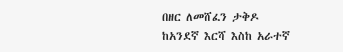በዘር ለመሸፈን ታቅዶ ከአንደኛ እርሻ እስከ አራተኛ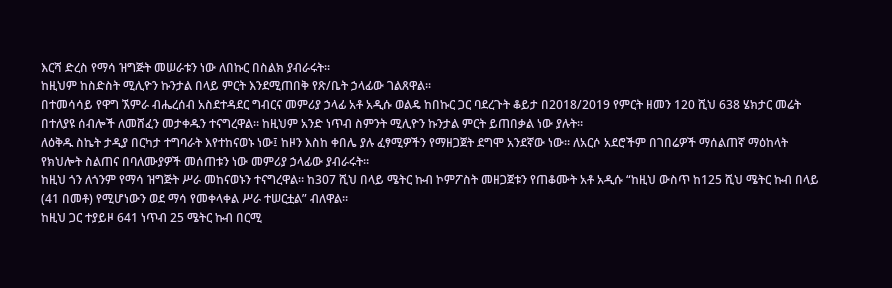እርሻ ድረስ የማሳ ዝግጅት መሠራቱን ነው ለበኩር በስልክ ያብራሩት፡፡
ከዚህም ከስድስት ሚሊዮን ኩንታል በላይ ምርት እንደሚጠበቅ የጽ/ቤት ኃላፊው ገልጸዋል፡፡
በተመሳሳይ የዋግ ኧምራ ብሔረሰብ አስደተዳደር ግብርና መምሪያ ኃላፊ አቶ አዲሱ ወልዴ ከበኩር ጋር ባደረጉት ቆይታ በ2018/2019 የምርት ዘመን 120 ሺህ 638 ሄክታር መሬት በተለያዩ ሰብሎች ለመሸፈን መታቀዱን ተናግረዋል። ከዚህም አንድ ነጥብ ስምንት ሚሊዮን ኩንታል ምርት ይጠበቃል ነው ያሉት።
ለዕቅዱ ስኬት ታዲያ በርካታ ተግባራት እየተከናወኑ ነው፤ ከዞን እስከ ቀበሌ ያሉ ፈፃሚዎችን የማዘጋጀት ደግሞ አንደኛው ነው። ለአርሶ አደሮችም በገበሬዎች ማሰልጠኛ ማዕከላት የክህሎት ስልጠና በባለሙያዎች መሰጠቱን ነው መምሪያ ኃላፊው ያብራሩት።
ከዚህ ጎን ለጎንም የማሳ ዝግጅት ሥራ መከናወኑን ተናግረዋል። ከ307 ሺህ በላይ ሜትር ኩብ ኮምፖስት መዘጋጀቱን የጠቆሙት አቶ አዲሱ “ከዚህ ውስጥ ከ125 ሺህ ሜትር ኩብ በላይ (41 በመቶ) የሚሆነውን ወደ ማሳ የመቀላቀል ሥራ ተሠርቷል” ብለዋል።
ከዚህ ጋር ተያይዞ 641 ነጥብ 25 ሜትር ኩብ በርሚ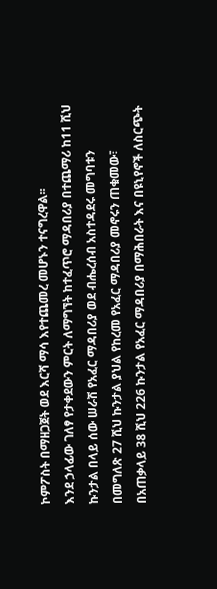ኮምፖስት በማዘጋጀት ወደ እርሻ ማሳ እየተጨመረ መሆኑን ተናግረዋል፡፡
እንደ ኃላፊው ገለፃ የታቀደውን ምርት ለማግኘት ከተፈጥሮ ማዳበሪያ በተጨማሪ ከ11 ሺህ ኩንታል በላይ ሰው ሠራሽ የአፈር ማዳበሪያ ወደ ብሔረሰብ አስተዳደሩ መግባቱን በመግለጽ 27 ሺህ ኩንታል ያህል የከረመ የአፈር ማዳበሪያ መኖሩን ጠቁመው፣ በአጠቃላይ 38 ሺህ 226 ኩንታል የአፈር ማዳበሪያ በማሕበራት እና በዩኒየኖች ለስርጭት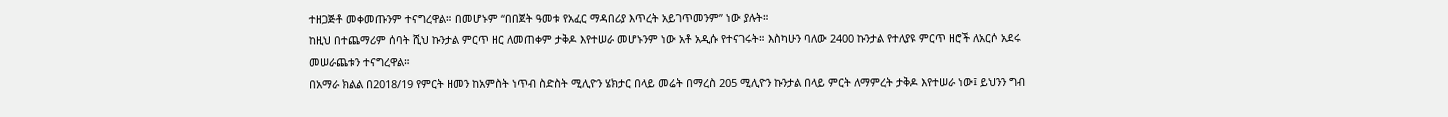ተዘጋጅቶ መቀመጡንም ተናግረዋል። በመሆኑም “በበጀት ዓመቱ የአፈር ማዳበሪያ እጥረት አይገጥመንም” ነው ያሉት።
ከዚህ በተጨማሪም ሰባት ሺህ ኩንታል ምርጥ ዘር ለመጠቀም ታቅዶ እየተሠራ መሆኑንም ነው አቶ አዲሱ የተናገሩት። እስካሁን ባለው 2400 ኩንታል የተለያዩ ምርጥ ዘሮች ለአርሶ አደሩ መሠራጨቱን ተናግረዋል።
በአማራ ክልል በ2018/19 የምርት ዘመን ከአምስት ነጥብ ስድስት ሚሊዮን ሄክታር በላይ መሬት በማረስ 205 ሚሊዮን ኩንታል በላይ ምርት ለማምረት ታቅዶ እየተሠራ ነው፤ ይህንን ግብ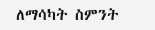ለማሳካት ስምንት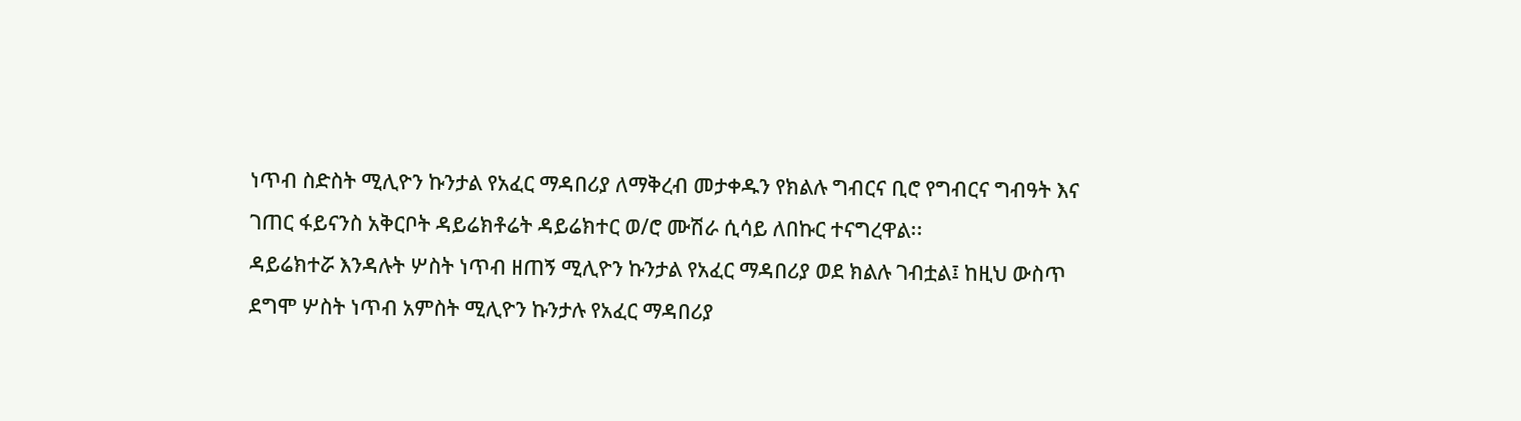ነጥብ ስድስት ሚሊዮን ኩንታል የአፈር ማዳበሪያ ለማቅረብ መታቀዱን የክልሉ ግብርና ቢሮ የግብርና ግብዓት እና ገጠር ፋይናንስ አቅርቦት ዳይሬክቶሬት ዳይሬክተር ወ/ሮ ሙሽራ ሲሳይ ለበኩር ተናግረዋል፡፡
ዳይሬክተሯ እንዳሉት ሦስት ነጥብ ዘጠኝ ሚሊዮን ኩንታል የአፈር ማዳበሪያ ወደ ክልሉ ገብቷል፤ ከዚህ ውስጥ ደግሞ ሦስት ነጥብ አምስት ሚሊዮን ኩንታሉ የአፈር ማዳበሪያ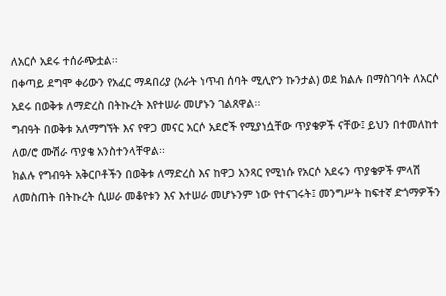ለአርሶ አደሩ ተሰራጭቷል፡፡
በቀጣይ ደግሞ ቀሪውን የአፈር ማዳበሪያ (አራት ነጥብ ሰባት ሚሊዮን ኩንታል) ወደ ክልሉ በማስገባት ለአርሶ አደሩ በወቅቱ ለማድረስ በትኩረት እየተሠራ መሆኑን ገልጸዋል፡፡
ግብዓት በወቅቱ አለማግኘት እና የዋጋ መናር አርሶ አደሮች የሚያነሷቸው ጥያቄዎች ናቸው፤ ይህን በተመለከተ ለወ/ሮ ሙሽራ ጥያቄ አንስተንላቸዋል፡፡
ክልሉ የግብዓት አቅርቦቶችን በወቅቱ ለማድረስ እና ከዋጋ አንጻር የሚነሱ የአርሶ አደሩን ጥያቄዎች ምላሽ ለመስጠት በትኩረት ሲሠራ መቆየቱን እና እተሠራ መሆኑንም ነው የተናገሩት፤ መንግሥት ከፍተኛ ድጎማዎችን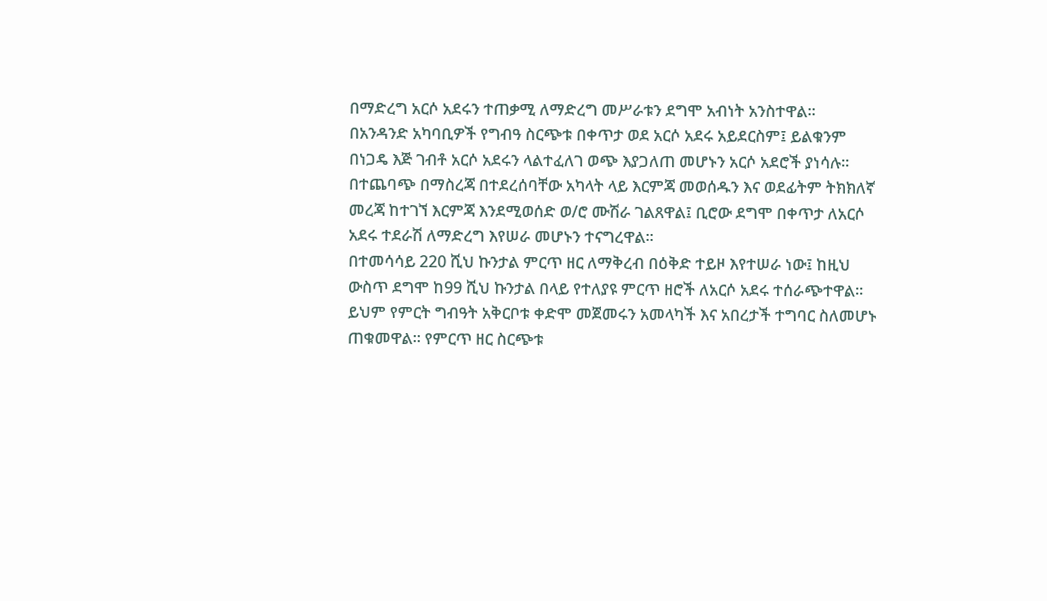በማድረግ አርሶ አደሩን ተጠቃሚ ለማድረግ መሥራቱን ደግሞ አብነት አንስተዋል፡፡
በአንዳንድ አካባቢዎች የግብዓ ስርጭቱ በቀጥታ ወደ አርሶ አደሩ አይደርስም፤ ይልቁንም በነጋዴ እጅ ገብቶ አርሶ አደሩን ላልተፈለገ ወጭ እያጋለጠ መሆኑን አርሶ አደሮች ያነሳሉ፡፡ በተጨባጭ በማስረጃ በተደረሰባቸው አካላት ላይ እርምጃ መወሰዱን እና ወደፊትም ትክክለኛ መረጃ ከተገኘ እርምጃ እንደሚወሰድ ወ/ሮ ሙሽራ ገልጸዋል፤ ቢሮው ደግሞ በቀጥታ ለአርሶ አደሩ ተደራሽ ለማድረግ እየሠራ መሆኑን ተናግረዋል፡፡
በተመሳሳይ 220 ሺህ ኩንታል ምርጥ ዘር ለማቅረብ በዕቅድ ተይዞ እየተሠራ ነው፤ ከዚህ ውስጥ ደግሞ ከ99 ሺህ ኩንታል በላይ የተለያዩ ምርጥ ዘሮች ለአርሶ አደሩ ተሰራጭተዋል፡፡ ይህም የምርት ግብዓት አቅርቦቱ ቀድሞ መጀመሩን አመላካች እና አበረታች ተግባር ስለመሆኑ ጠቁመዋል። የምርጥ ዘር ስርጭቱ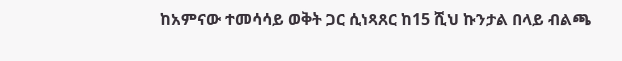ከአምናው ተመሳሳይ ወቅት ጋር ሲነጻጸር ከ15 ሺህ ኩንታል በላይ ብልጫ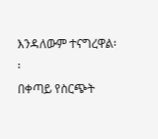እንዳለውም ተናግረዋል፡፡
በቀጣይ የስርጭት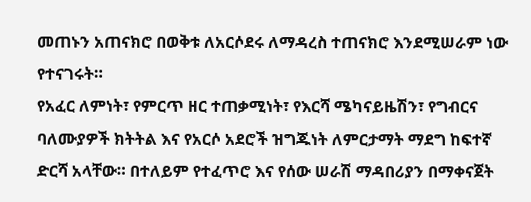መጠኑን አጠናክሮ በወቅቱ ለአርሶደሩ ለማዳረስ ተጠናክሮ እንደሚሠራም ነው የተናገሩት።
የአፈር ለምነት፣ የምርጥ ዘር ተጠቃሚነት፣ የእርሻ ሜካናይዜሽን፣ የግብርና ባለሙያዎች ክትትል እና የአርሶ አደሮች ዝግጁነት ለምርታማት ማደግ ከፍተኛ ድርሻ አላቸው። በተለይም የተፈጥሮ እና የሰው ሠራሽ ማዳበሪያን በማቀናጀት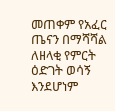መጠቀም የአፈር ጤናን በማሻሻል ለዘላቂ የምርት ዕድገት ወሳኝ እንደሆነም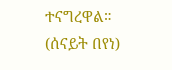ተናግረዋል።
(ሰናይት በየነ)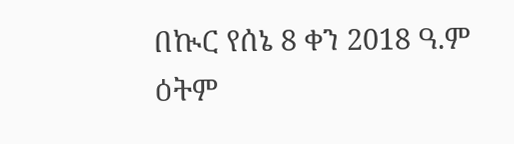በኲር የሰኔ 8 ቀን 2018 ዓ.ም ዕትም